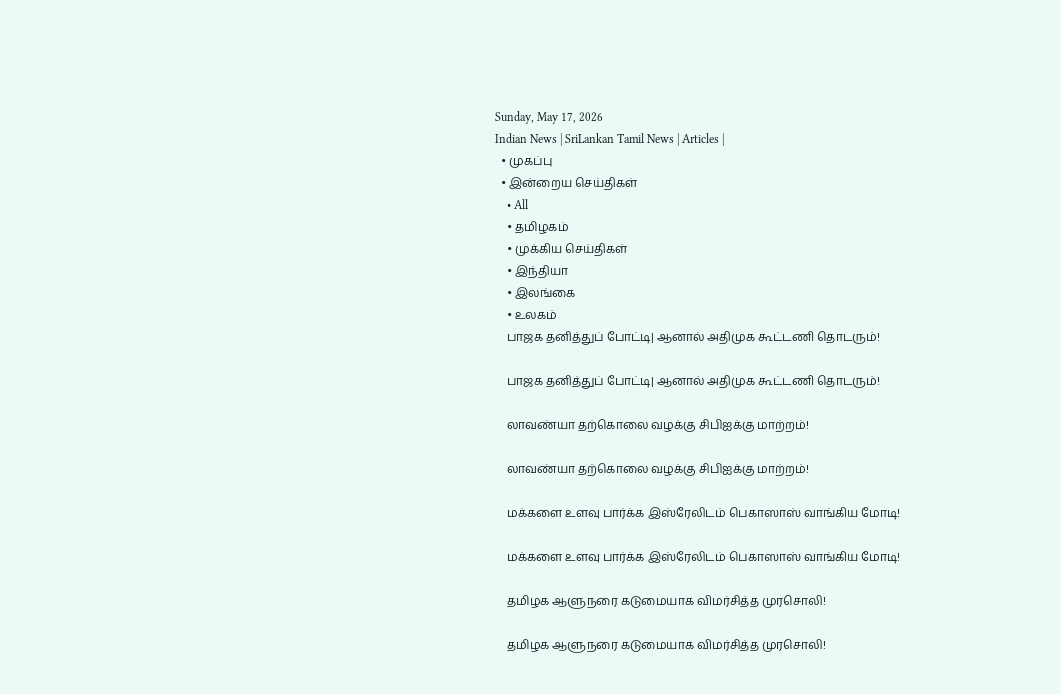Sunday, May 17, 2026
Indian News | SriLankan Tamil News | Articles |
  • முகப்பு
  • இன்றைய செய்திகள்
    • All
    • தமிழகம்
    • முக்கிய செய்திகள்
    • இந்தியா
    • இலங்கை
    • உலகம்
    பாஜக தனித்துப் போட்டி| ஆனால் அதிமுக கூட்டணி தொடரும்!

    பாஜக தனித்துப் போட்டி| ஆனால் அதிமுக கூட்டணி தொடரும்!

    லாவண்யா தற்கொலை வழக்கு சிபிஐக்கு மாற்றம்!

    லாவண்யா தற்கொலை வழக்கு சிபிஐக்கு மாற்றம்!

    மக்களை உளவு பார்க்க இஸ்ரேலிடம் பெகாஸாஸ் வாங்கிய மோடி!

    மக்களை உளவு பார்க்க இஸ்ரேலிடம் பெகாஸாஸ் வாங்கிய மோடி!

    தமிழக ஆளுநரை கடுமையாக விமர்சித்த முரசொலி!

    தமிழக ஆளுநரை கடுமையாக விமர்சித்த முரசொலி!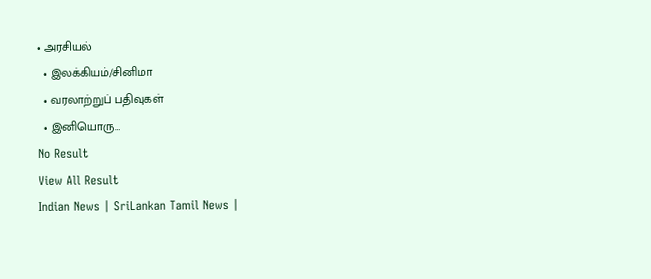• அரசியல்
  • இலக்கியம்/சினிமா
  • வரலாற்றுப் பதிவுகள்
  • இனியொரு…
No Result
View All Result
Indian News | SriLankan Tamil News |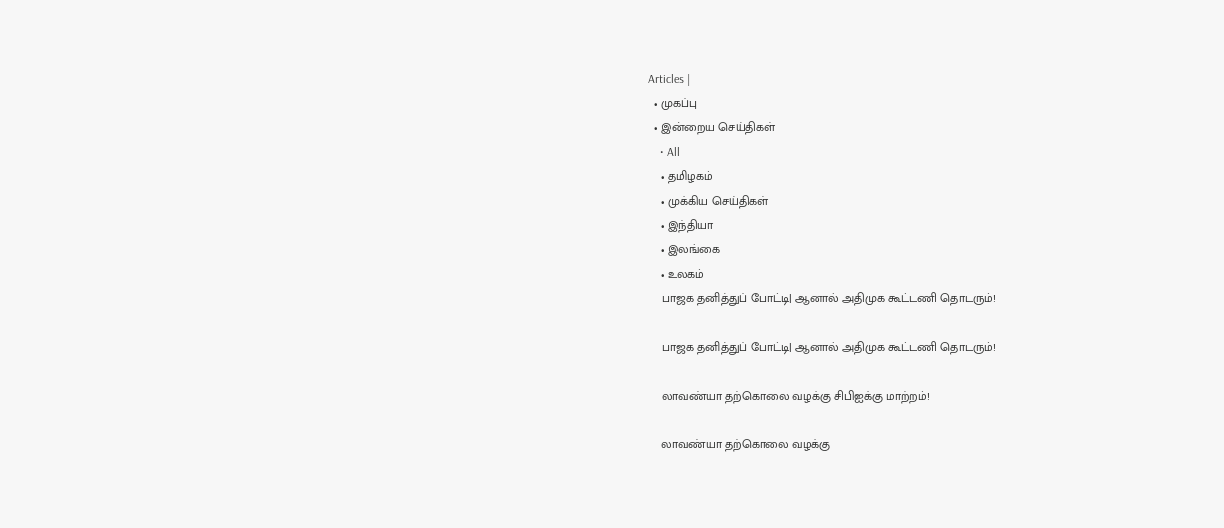Articles |
  • முகப்பு
  • இன்றைய செய்திகள்
    • All
    • தமிழகம்
    • முக்கிய செய்திகள்
    • இந்தியா
    • இலங்கை
    • உலகம்
    பாஜக தனித்துப் போட்டி| ஆனால் அதிமுக கூட்டணி தொடரும்!

    பாஜக தனித்துப் போட்டி| ஆனால் அதிமுக கூட்டணி தொடரும்!

    லாவண்யா தற்கொலை வழக்கு சிபிஐக்கு மாற்றம்!

    லாவண்யா தற்கொலை வழக்கு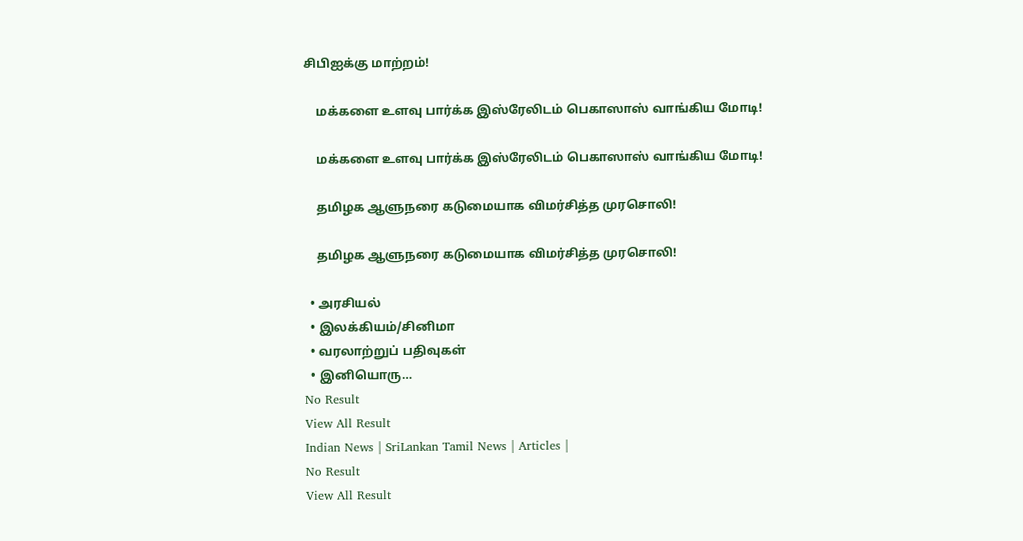சிபிஐக்கு மாற்றம்!

    மக்களை உளவு பார்க்க இஸ்ரேலிடம் பெகாஸாஸ் வாங்கிய மோடி!

    மக்களை உளவு பார்க்க இஸ்ரேலிடம் பெகாஸாஸ் வாங்கிய மோடி!

    தமிழக ஆளுநரை கடுமையாக விமர்சித்த முரசொலி!

    தமிழக ஆளுநரை கடுமையாக விமர்சித்த முரசொலி!

  • அரசியல்
  • இலக்கியம்/சினிமா
  • வரலாற்றுப் பதிவுகள்
  • இனியொரு…
No Result
View All Result
Indian News | SriLankan Tamil News | Articles |
No Result
View All Result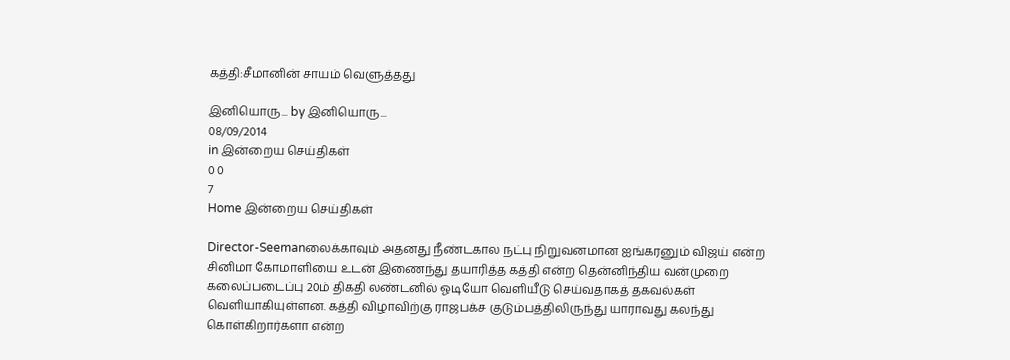கத்தி:சீமானின் சாயம் வெளுத்தது

இனியொரு... by இனியொரு...
08/09/2014
in இன்றைய செய்திகள்
0 0
7
Home இன்றைய செய்திகள்

Director-Seemanலைக்காவும் அதனது நீண்டகால நட்பு நிறுவனமான ஐங்கரனும் விஜய் என்ற சினிமா கோமாளியை உடன் இணைந்து தயாரித்த கத்தி என்ற தென்னிந்திய வன்முறை கலைப்படைப்பு 20ம் திகதி லண்டனில் ஓடியோ வெளியீடு செய்வதாகத் தகவல்கள் வெளியாகியுள்ளன. கத்தி விழாவிற்கு ராஜபக்ச குடும்பத்திலிருந்து யாராவது கலந்து கொள்கிறார்களா என்ற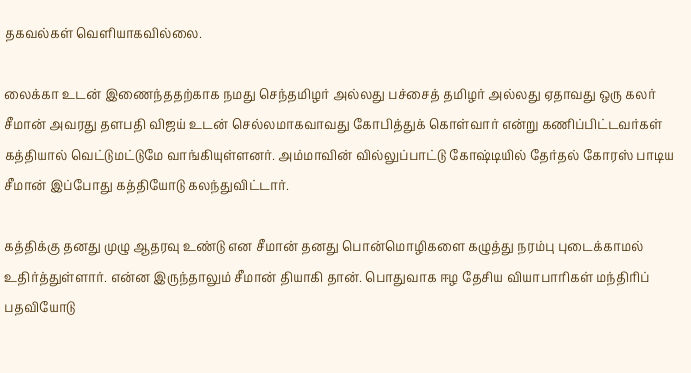தகவல்கள் வெளியாகவில்லை.

லைக்கா உடன் இணைந்ததற்காக நமது செந்தமிழர் அல்லது பச்சைத் தமிழர் அல்லது ஏதாவது ஒரு கலர்  சீமான் அவரது தளபதி விஜய் உடன் செல்லமாகவாவது கோபித்துக் கொள்வார் என்று கணிப்பிட்டவர்கள் கத்தியால் வெட்டுமட்டுமே வாங்கியுள்ளனர். அம்மாவின் வில்லுப்பாட்டு கோஷ்டியில் தேர்தல் கோரஸ் பாடிய சீமான் இப்போது கத்தியோடு கலந்துவிட்டார்.

கத்திக்கு தனது முழு ஆதரவு உண்டு என சீமான் தனது பொன்மொழிகளை கழுத்து நரம்பு புடைக்காமல் உதிர்த்துள்ளார். என்ன இருந்தாலும் சீமான் தியாகி தான். பொதுவாக ஈழ தேசிய வியாபாரிகள் மந்திரிப் பதவியோடு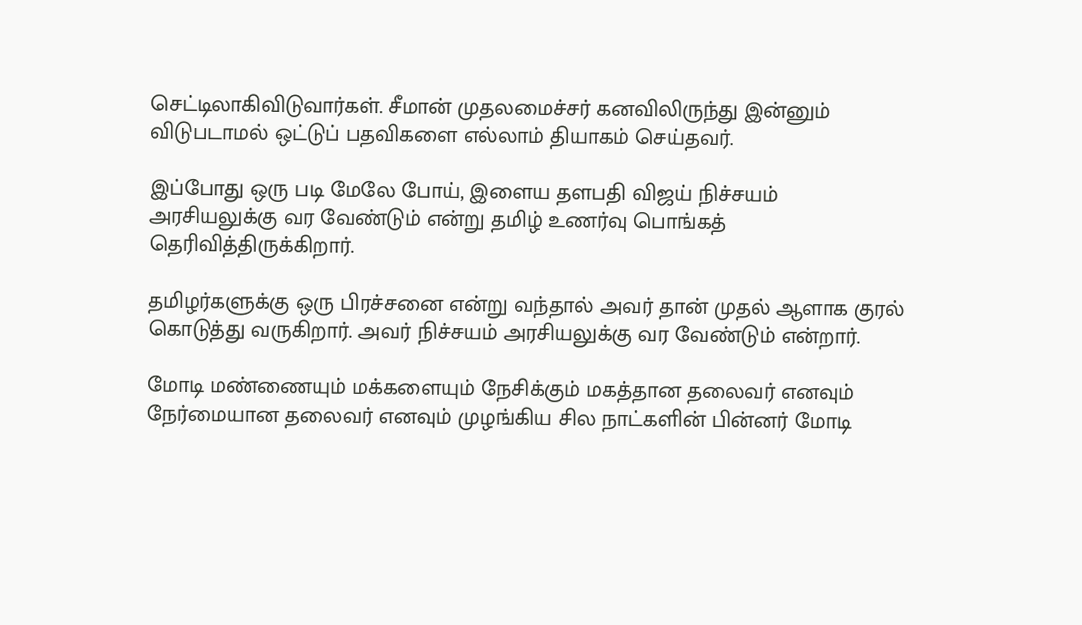செட்டிலாகிவிடுவார்கள். சீமான் முதலமைச்சர் கனவிலிருந்து இன்னும் விடுபடாமல் ஒட்டுப் பதவிகளை எல்லாம் தியாகம் செய்தவர்.

இப்போது ஒரு படி மேலே போய், இளைய தளபதி விஜய் நிச்சயம் அரசியலுக்கு வர வேண்டும் என்று தமிழ் உணர்வு பொங்கத் தெரிவித்திருக்கிறார்.

தமிழர்களுக்கு ஒரு பிரச்சனை என்று வந்தால் அவர் தான் முதல் ஆளாக குரல் கொடுத்து வருகிறார். அவர் நிச்சயம் அரசியலுக்கு வர வேண்டும் என்றார்.

மோடி மண்ணையும் மக்களையும் நேசிக்கும் மகத்தான தலைவர் எனவும் நேர்மையான தலைவர் எனவும் முழங்கிய சில நாட்களின் பின்னர் மோடி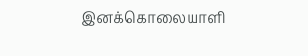இனக்கொலையாளி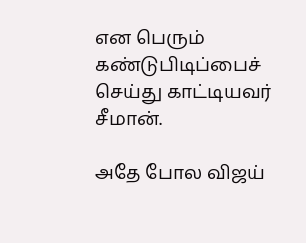என பெரும் கண்டுபிடிப்பைச் செய்து காட்டியவர் சீமான்.

அதே போல விஜய்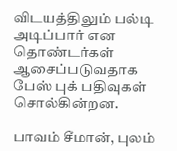விடயத்திலும் பல்டி அடிப்பார் என தொண்டர்கள் ஆசைப்படுவதாக பேஸ் புக் பதிவுகள் சொல்கின்றன.

பாவம் சீமான், புலம்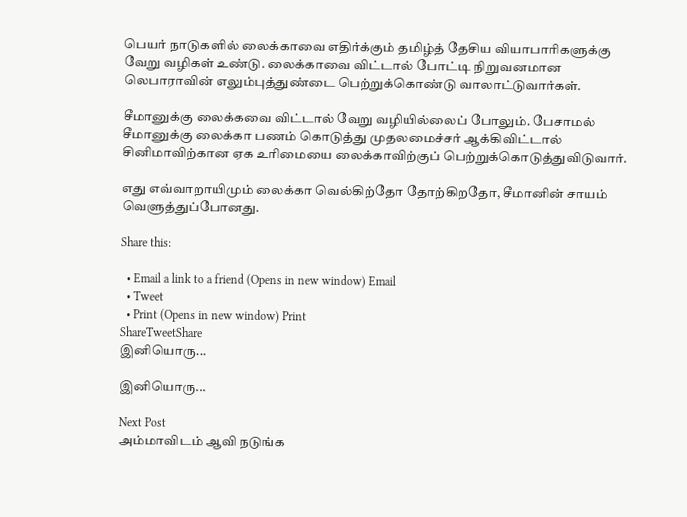பெயர் நாடுகளில் லைக்காவை எதிர்க்கும் தமிழ்த் தேசிய வியாபாரிகளுக்கு வேறு வழிகள் உண்டு. லைக்காவை விட்டால் போட்டி நிறுவனமான லெபாராவின் எலும்புத்துண்டை பெற்றுக்கொண்டு வாலாட்டுவார்கள்.

சீமானுக்கு லைக்கவை விட்டால் வேறு வழியில்லைப் போலும். பேசாமல் சீமானுக்கு லைக்கா பணம் கொடுத்து முதலமைச்சர் ஆக்கிவிட்டால் சினிமாவிற்கான ஏக உரிமையை லைக்காவிற்குப் பெற்றுக்கொடுத்துவிடுவார்.

எது எவ்வாறாயிமும் லைக்கா வெல்கிற்தோ தோற்கிறதோ, சீமானின் சாயம் வெளுத்துப்போனது.

Share this:

  • Email a link to a friend (Opens in new window) Email
  • Tweet
  • Print (Opens in new window) Print
ShareTweetShare
இனியொரு...

இனியொரு...

Next Post
அம்மாவிடம் ஆவி நடுங்க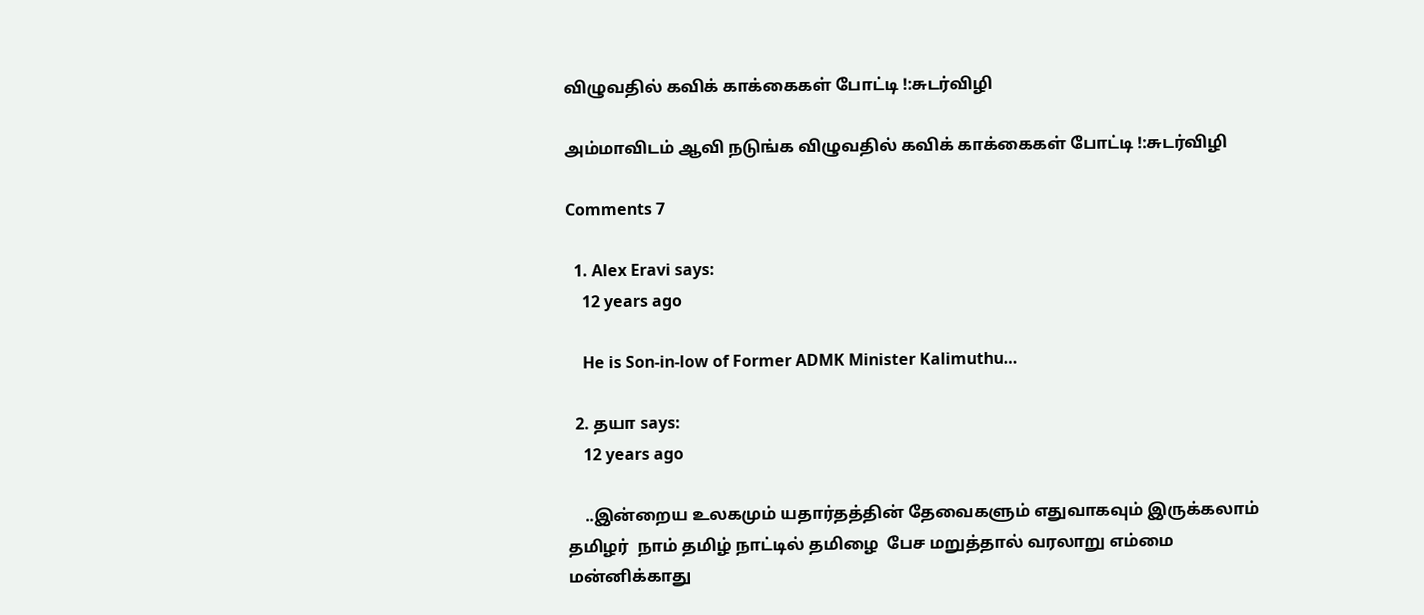விழுவதில் கவிக் காக்கைகள் போட்டி !:சுடர்விழி

அம்மாவிடம் ஆவி நடுங்க விழுவதில் கவிக் காக்கைகள் போட்டி !:சுடர்விழி

Comments 7

  1. Alex Eravi says:
    12 years ago

    He is Son-in-low of Former ADMK Minister Kalimuthu…

  2. தயா says:
    12 years ago

    ..இன்றைய உலகமும் யதார்தத்தின் தேவைகளும் எதுவாகவும் இருக்கலாம் தமிழர்  நாம் தமிழ் நாட்டில் தமிழை  பேச மறுத்தால் வரலாறு எம்மை மன்னிக்காது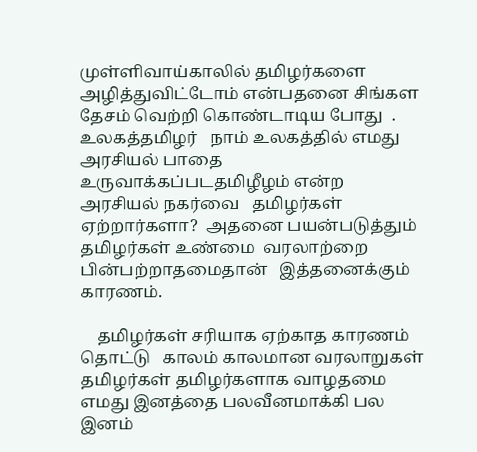முள்ளிவாய்காலில் தமிழர்களை அழித்துவிட்டோம் என்பதனை சிங்கள தேசம் வெற்றி கொண்டாடிய போது  . உலகத்தமிழர்   நாம் உலகத்தில் எமது அரசியல் பாதை உருவாக்கப்படதமிழீழம் என்ற அரசியல் நகர்வை   தமிழர்கள் ஏற்றார்களா?  அதனை பயன்படுத்தும் தமிழர்கள் உண்மை  வரலாற்றை பின்பற்றாதமைதான்   இத்தனைக்கும்   காரணம்.

    தமிழர்கள் சரியாக ஏற்காத காரணம்  தொட்டு   காலம் காலமான வரலாறுகள் தமிழர்கள் தமிழர்களாக வாழதமை  எமது இனத்தை பலவீனமாக்கி பல இனம்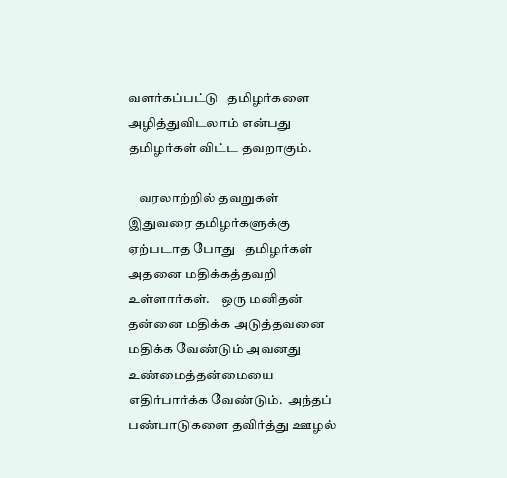வளர்கப்பட்டு   தமிழர்களை அழித்துவிடலாம் என்பது தமிழர்கள் விட்ட தவறாகும்.

    வரலாற்றில் தவறுகள் இதுவரை தமிழர்களுக்கு ஏற்படாத போது   தமிழர்கள் அதனை மதிக்கத்தவறி உள்ளார்கள்.    ஒரு மனிதன் தன்னை மதிக்க அடுத்தவனை மதிக்க வேண்டும் அவனது உண்மைத்தன்மையை எதிர்பார்க்க வேண்டும்.  அந்தப்  பண்பாடுகளை தவிர்த்து ஊழல்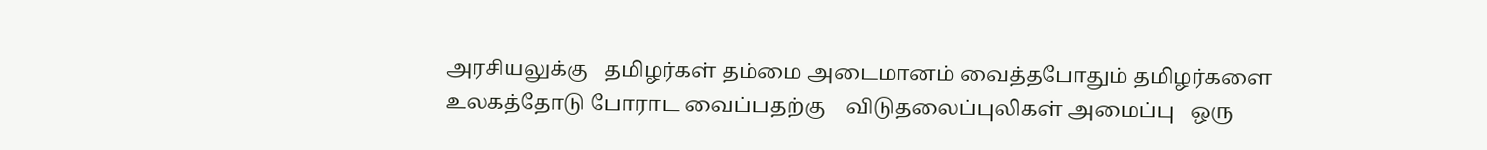அரசியலுக்கு   தமிழர்கள் தம்மை அடைமானம் வைத்தபோதும் தமிழர்களை உலகத்தோடு போராட வைப்பதற்கு    விடுதலைப்புலிகள் அமைப்பு   ஒரு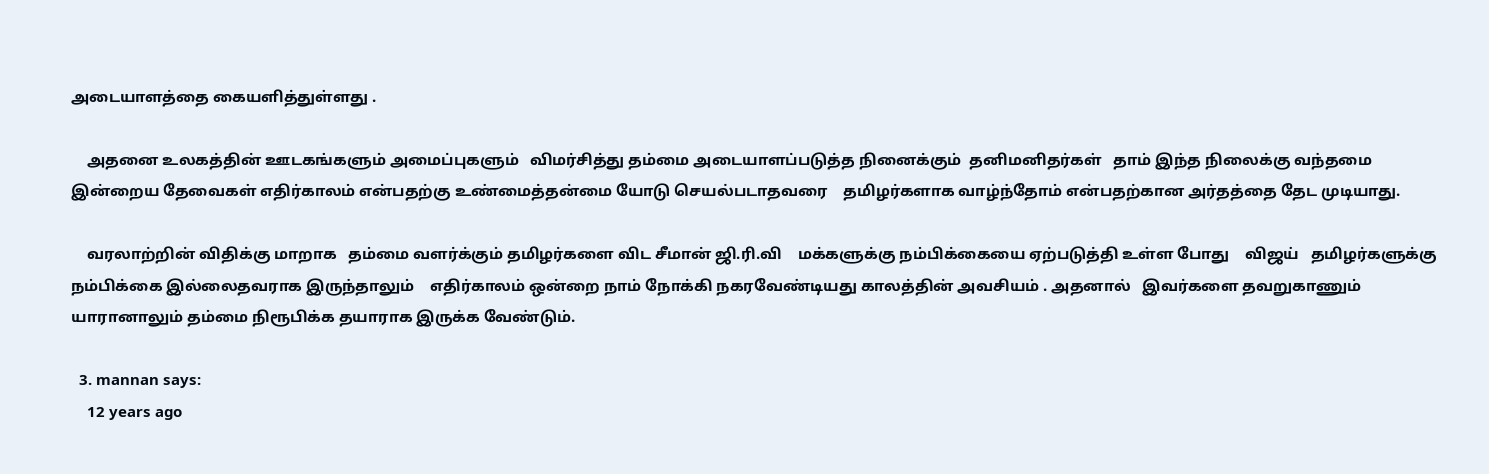அடையாளத்தை கையளித்துள்ளது .

    அதனை உலகத்தின் ஊடகங்களும் அமைப்புகளும்   விமர்சித்து தம்மை அடையாளப்படுத்த நினைக்கும்  தனிமனிதர்கள்   தாம் இந்த நிலைக்கு வந்தமை  இன்றைய தேவைகள் எதிர்காலம் என்பதற்கு உண்மைத்தன்மை யோடு செயல்படாதவரை    தமிழர்களாக வாழ்ந்தோம் என்பதற்கான அர்தத்தை தேட முடியாது.

    வரலாற்றின் விதிக்கு மாறாக   தம்மை வளர்க்கும் தமிழர்களை விட சீமான் ஜி.ரி.வி    மக்களுக்கு நம்பிக்கையை ஏற்படுத்தி உள்ள போது    விஜய்   தமிழர்களுக்கு நம்பிக்கை இல்லைதவராக இருந்தாலும்    எதிர்காலம் ஒன்றை நாம் நோக்கி நகரவேண்டியது காலத்தின் அவசியம் . அதனால்   இவர்களை தவறுகாணும் யாரானாலும் தம்மை நிரூபிக்க தயாராக இருக்க வேண்டும்.

  3. mannan says:
    12 years ago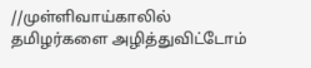//முள்ளிவாய்காலில் தமிழர்களை அழித்துவிட்டோம்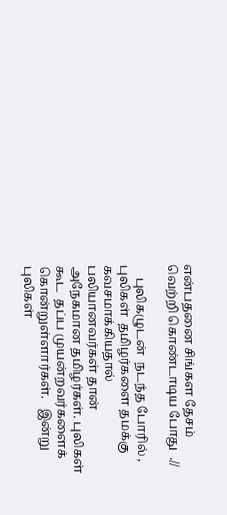என்பதனை சிங்கள தேசம் வெற்றி கொண்டாடிய போது  .//

    புலிகழுடன்  நடந்த போரில் , புலிகள்  தமிழர்களை தமக்கு கவசமாக்கியதால் பலியானவர்கள் தான் அநேகமான தமிழர்கள். புலிகள் கூட  தப்ப முயன்றவர்களைக்  கொன்றுள்ளார்கள்.   இன்று  புலிகள்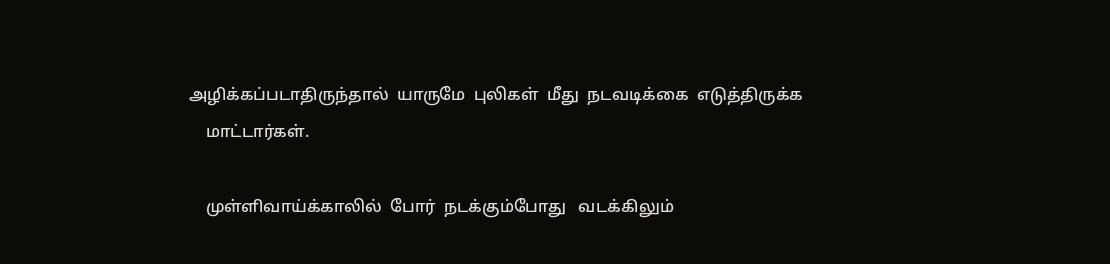அழிக்கப்படாதிருந்தால்  யாருமே  புலிகள்  மீது  நடவடிக்கை  எடுத்திருக்க
    மாட்டார்கள்.

    முள்ளிவாய்க்காலில்  போர்  நடக்கும்போது   வடக்கிலும்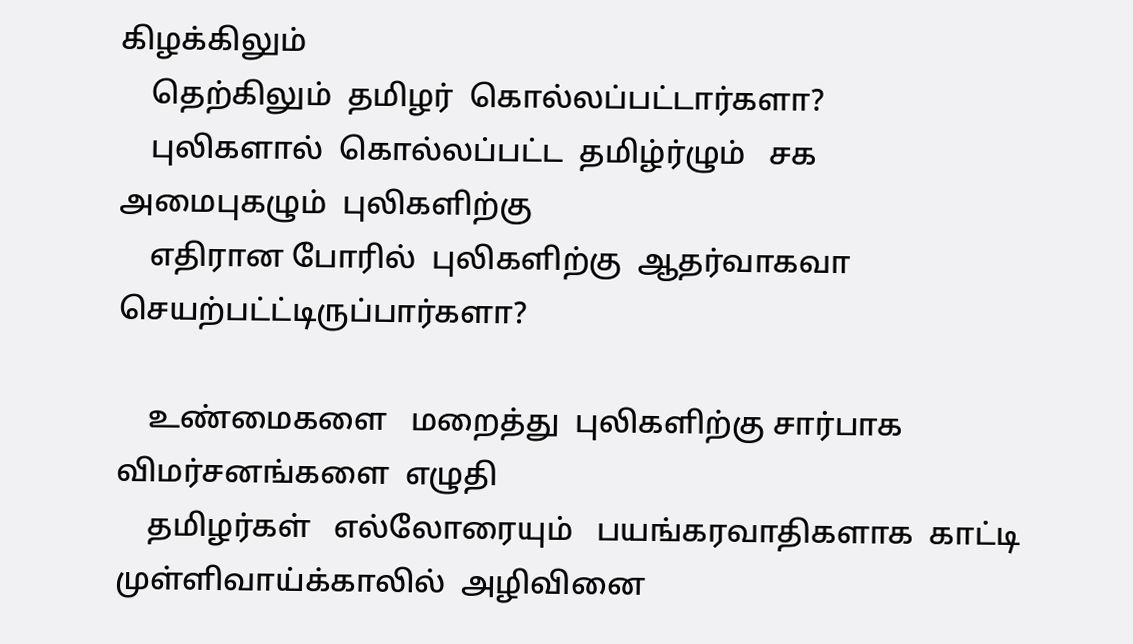கிழக்கிலும்
    தெற்கிலும்  தமிழர்  கொல்லப்பட்டார்களா?
    புலிகளால்  கொல்லப்பட்ட  தமிழ்ர்ழும்   சக  அமைபுகழும்  புலிகளிற்கு
    எதிரான போரில்  புலிகளிற்கு  ஆதர்வாகவா  செயற்பட்ட்டிருப்பார்களா?

    உண்மைகளை   மறைத்து  புலிகளிற்கு சார்பாக  விமர்சனங்களை  எழுதி
    தமிழர்கள்   எல்லோரையும்   பயங்கரவாதிகளாக  காட்டி   முள்ளிவாய்க்காலில்  அழிவினை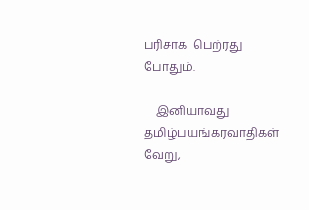பரிசாக  பெற்ரது போதும்.

    இனியாவது  தமிழ்பயங்கரவாதிகள் வேறு,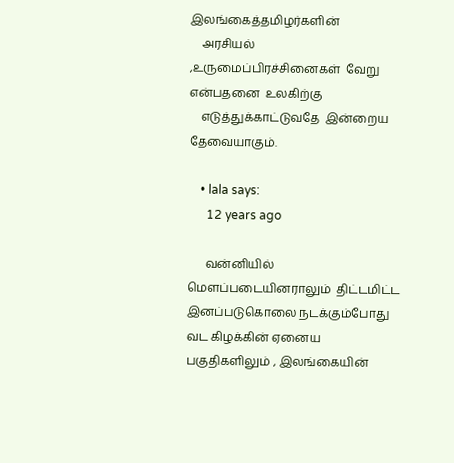இலங்கைத்தமிழர்களின்
    அரசியல் ,உருமைப்பிரச்சினைகள்  வேறு என்பதனை  உலகிற்கு
    எடுத்துக்காட்டுவதே  இன்றைய  தேவையாகும்.

    • lala says:
      12 years ago

      வன்னியில் மெளப்படையினராலும்  திட்டமிட்ட இனப்படுகொலை நடக்கும்போது  வட கிழக்கின் ஏனைய பகுதிகளிலும் , இலங்கையின்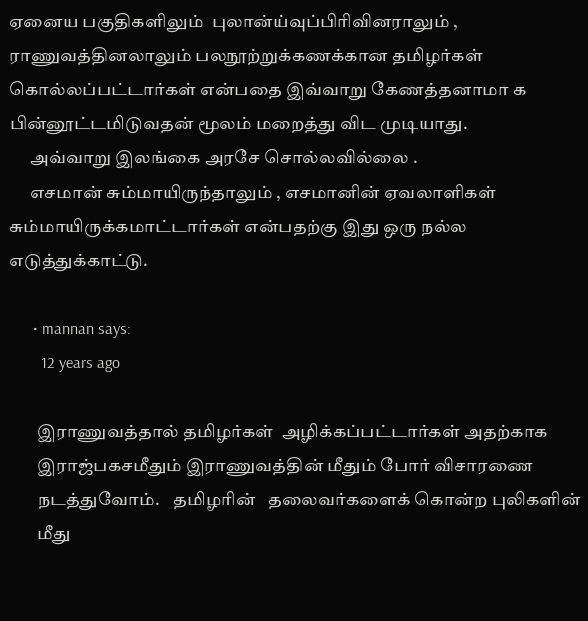ஏனைய பகுதிகளிலும்  புலான்ய்வுப்பிரிவினராலும் , ராணுவத்தினலாலும் பலநூற்றுக்கணக்கான தமிழர்கள் கொல்லப்பட்டார்கள் என்பதை இவ்வாறு கேணத்தனாமா க பின்னூட்டமிடுவதன் மூலம் மறைத்து விட முடியாது.
      அவ்வாறு இலங்கை அரசே சொல்லவில்லை .
      எசமான் சும்மாயிருந்தாலும் , எசமானின் ஏவலாளிகள் சும்மாயிருக்கமாட்டார்கள் என்பதற்கு இது ஒரு நல்ல எடுத்துக்காட்டு.

      • mannan says:
        12 years ago

        இராணுவத்தால் தமிழர்கள்  அழிக்கப்பட்டார்கள் அதற்காக
        இராஜ்பகசமீதும் இராணுவத்தின் மீதும் போர் விசாரணை
        நடத்துவோம்.    தமிழரின்   தலைவர்களைக் கொன்ற புலிகளின்
        மீது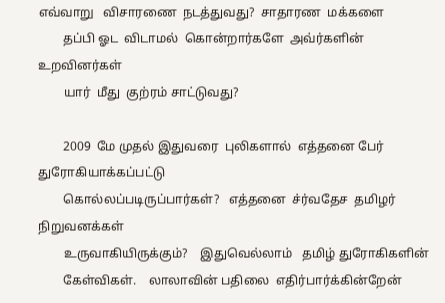எவ்வாறு   விசாரணை  நடத்துவது?  சாதாரண  மக்களை
        தப்பி ஓட  விடாமல்  கொன்றார்களே  அவ்ர்களின் உறவினர்கள்
        யார்  மீது  குற்ரம் சாட்டுவது?

        2009  மே முதல் இதுவரை  புலிகளால்  எத்தனை பேர்  துரோகியாக்கப்பட்டு
        கொல்லப்படிருப்பார்கள்?   எத்தனை  ச்ர்வதேச  தமிழர்  நிறுவனக்கள்
        உருவாகியிருக்கும்?    இதுவெல்லாம்   தமிழ் துரோகிகளின்
        கேள்விகள்.    லாலாவின் பதிலை  எதிர்பார்க்கின்றேன்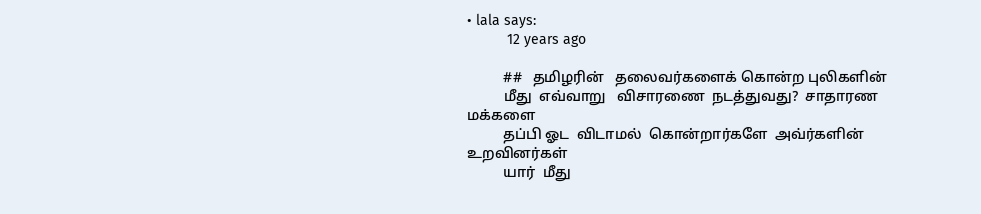• lala says:
          12 years ago

          ##   தமிழரின்   தலைவர்களைக் கொன்ற புலிகளின்
          மீது  எவ்வாறு   விசாரணை  நடத்துவது?  சாதாரண  மக்களை
          தப்பி ஓட  விடாமல்  கொன்றார்களே  அவ்ர்களின் உறவினர்கள்
          யார்  மீது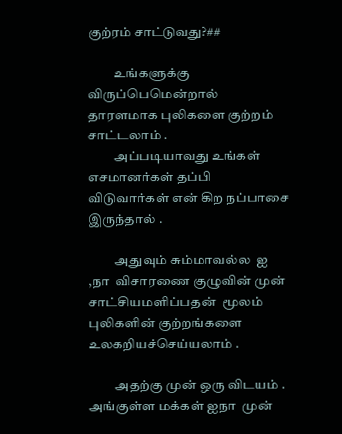குற்ரம் சாட்டுவது?##

          உங்களுக்கு விருப்பெமென்றால் தாரளமாக புலிகளை குற்றம் சாட்டலாம் .
          அப்படியாவது உங்கள் எசமானர்கள் தப்பி விடுவார்கள் என் கிற நப்பாசை இருந்தால் .

          அதுவும் சும்மாவல்ல  ஐ ,நா  விசாரணை குழுவின் முன் சாட்சியமளிப்பதன்  மூலம்  புலிகளின் குற்றங்களை உலகறியச்செய்யலாம் .

          அதற்கு முன் ஒரு விடயம் . அங்குள்ள மக்கள் ஐநா  முன்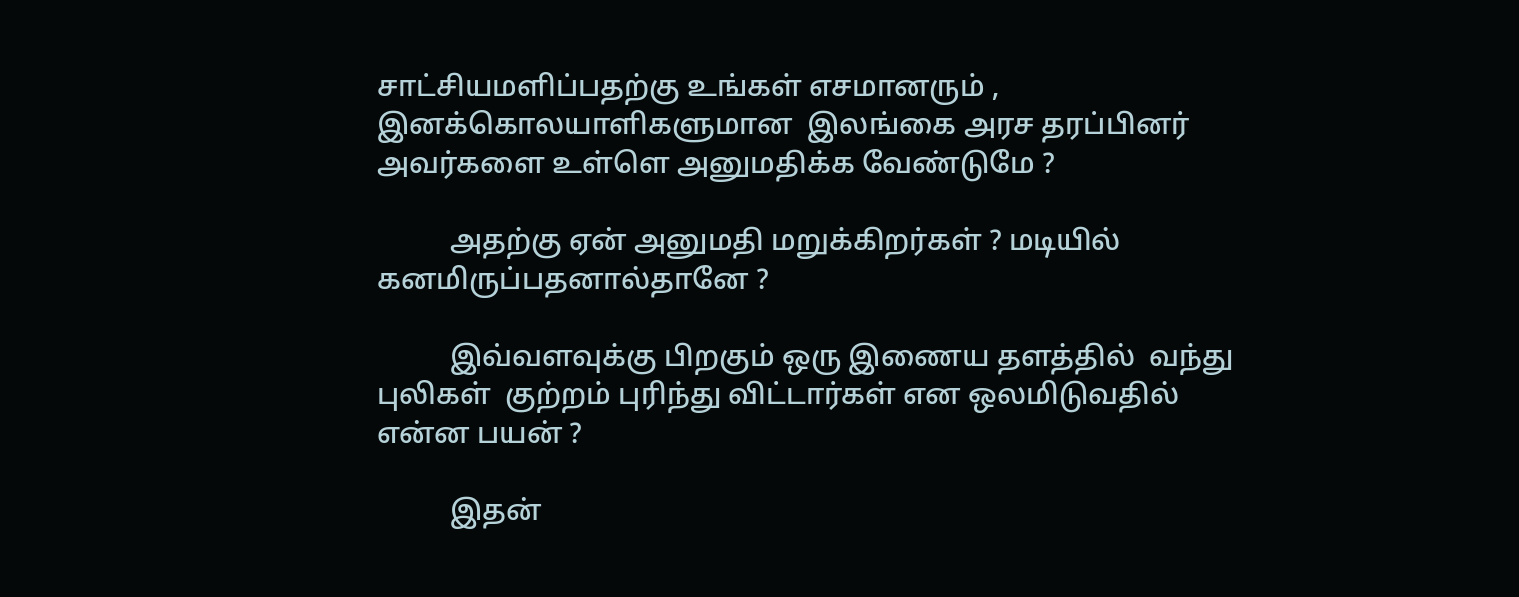சாட்சியமளிப்பதற்கு உங்கள் எசமானரும் , இனக்கொலயாளிகளுமான  இலங்கை அரச தரப்பினர் அவர்களை உள்ளெ அனுமதிக்க வேண்டுமே ?

          அதற்கு ஏன் அனுமதி மறுக்கிறர்கள் ? மடியில் கனமிருப்பதனால்தானே ?

          இவ்வளவுக்கு பிறகும் ஒரு இணைய தளத்தில்  வந்து புலிகள்  குற்றம் புரிந்து விட்டார்கள் என ஒலமிடுவதில்  என்ன பயன் ?

          இதன்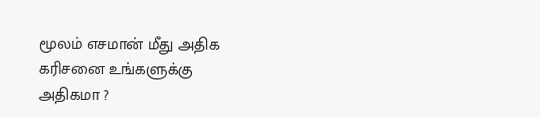மூலம் எசமான் மீது அதிக  கரிசனை உங்களுக்கு அதிகமா ?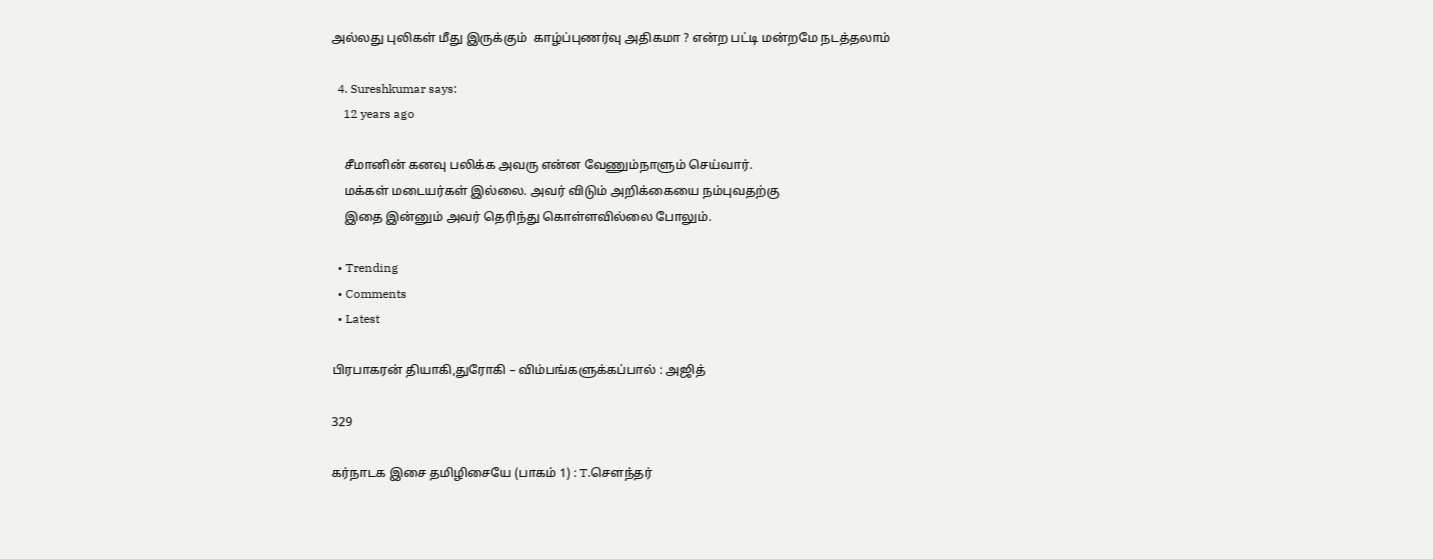அல்லது புலிகள் மீது இருக்கும்  காழ்ப்புணர்வு அதிகமா ? என்ற பட்டி மன்றமே நடத்தலாம்

  4. Sureshkumar says:
    12 years ago

    சீமானின் கனவு பலிக்க அவரு என்ன வேணும்நாளும் செய்வார்.
    மக்கள் மடையர்கள் இல்லை. அவர் விடும் அறிக்கையை நம்புவதற்கு
    இதை இன்னும் அவர் தெரிந்து கொள்ளவில்லை போலும்.

  • Trending
  • Comments
  • Latest

பிரபாகரன் தியாகி,துரோகி – விம்பங்களுக்கப்பால் : அஜித்

329

கர்நாடக இசை தமிழிசையே (பாகம் 1) : T.செளந்தர்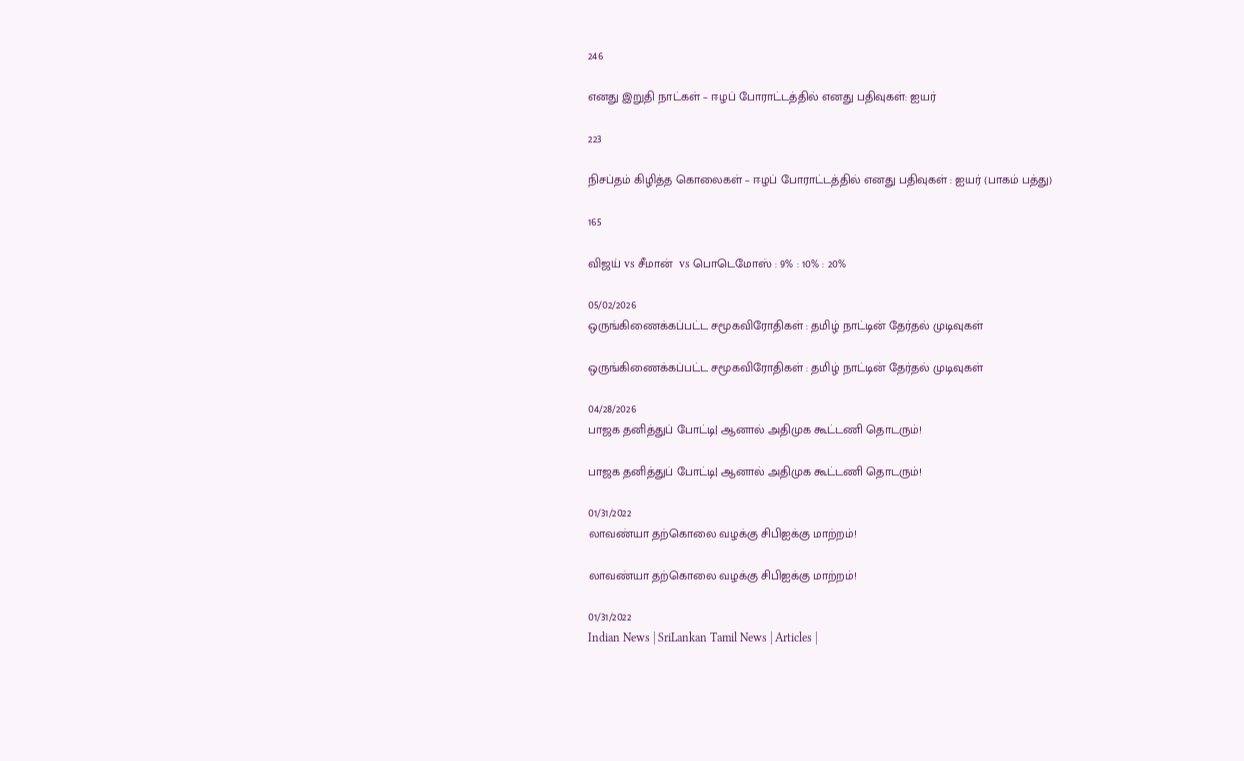246

எனது இறுதி நாட்கள் – ஈழப் போராட்டத்தில் எனது பதிவுகள்: ஐயர்

223

நிசப்தம் கிழித்த கொலைகள் – ஈழப் போராட்டத்தில் எனது பதிவுகள் : ஐயர் (பாகம் பத்து)

165

விஜய் vs சீமான்  vs பொடெமோஸ் : 9% : 10% : 20%

05/02/2026
ஒருங்கிணைக்கப்பட்ட சமூகவிரோதிகள் : தமிழ் நாட்டின் தேர்தல் முடிவுகள்

ஒருங்கிணைக்கப்பட்ட சமூகவிரோதிகள் : தமிழ் நாட்டின் தேர்தல் முடிவுகள்

04/28/2026
பாஜக தனித்துப் போட்டி| ஆனால் அதிமுக கூட்டணி தொடரும்!

பாஜக தனித்துப் போட்டி| ஆனால் அதிமுக கூட்டணி தொடரும்!

01/31/2022
லாவண்யா தற்கொலை வழக்கு சிபிஐக்கு மாற்றம்!

லாவண்யா தற்கொலை வழக்கு சிபிஐக்கு மாற்றம்!

01/31/2022
Indian News | SriLankan Tamil News | Articles |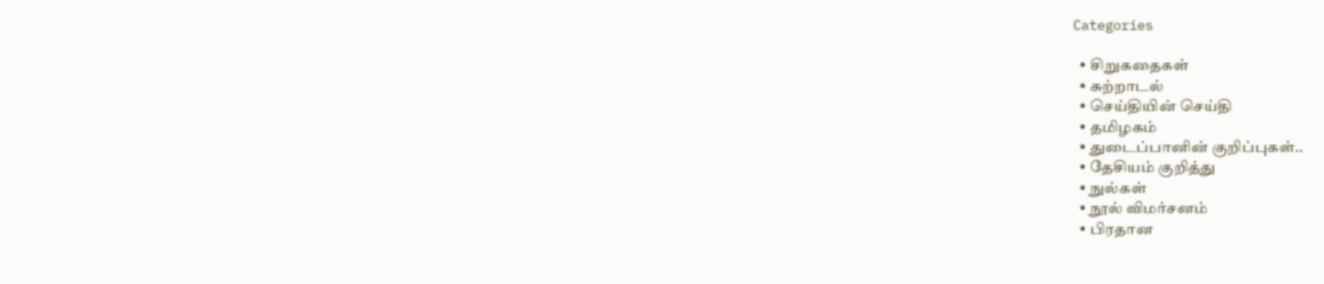Categories

  • சிறுகதைகள்
  • சுற்றாடல்
  • செய்தியின் செய்தி
  • தமிழகம்
  • துடைப்பானின் குறிப்புகள்..
  • தேசியம் குறித்து
  • நுல்கள்
  • நூல் விமர்சனம்
  • பிரதான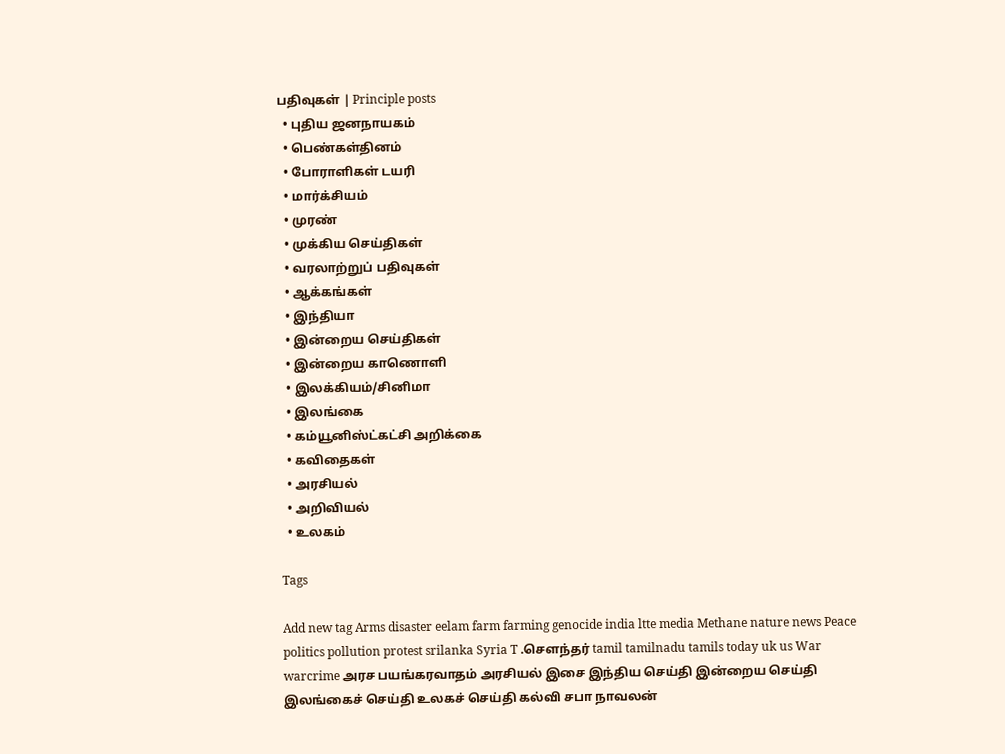பதிவுகள் | Principle posts
  • புதிய ஜனநாயகம்
  • பெண்கள்தினம்
  • போராளிகள் டயரி
  • மார்க்சியம்
  • முரண்
  • முக்கிய செய்திகள்
  • வரலாற்றுப் பதிவுகள்
  • ஆக்கங்கள்
  • இந்தியா
  • இன்றைய செய்திகள்
  • இன்றைய காணொளி
  • இலக்கியம்/சினிமா
  • இலங்கை
  • கம்யூனிஸ்ட்கட்சி அறிக்கை
  • கவிதைகள்
  • அரசியல்
  • அறிவியல்
  • உலகம்

Tags

Add new tag Arms disaster eelam farm farming genocide india ltte media Methane nature news Peace politics pollution protest srilanka Syria T .சௌந்தர் tamil tamilnadu tamils today uk us War warcrime அரச பயங்கரவாதம் அரசியல் இசை இந்திய செய்தி இன்றைய செய்தி இலங்கைச் செய்தி உலகச் செய்தி கல்வி சபா நாவலன்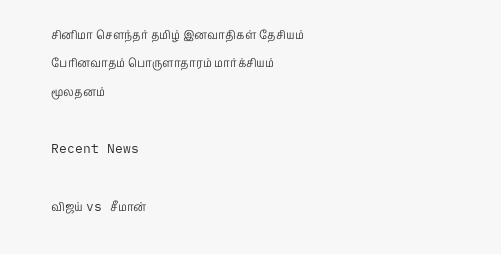சினிமா சௌந்தர் தமிழ் இனவாதிகள் தேசியம் பேரினவாதம் பொருளாதாரம் மார்க்சியம் மூலதனம்

Recent News

விஜய் vs சீமான்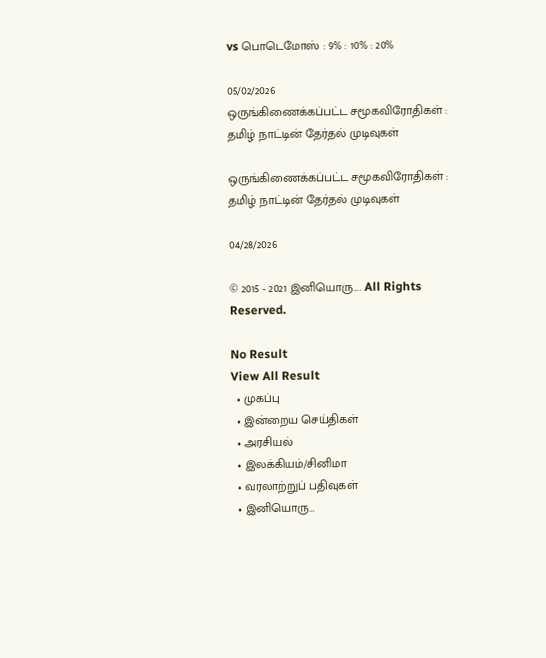vs பொடெமோஸ் : 9% : 10% : 20%

05/02/2026
ஒருங்கிணைக்கப்பட்ட சமூகவிரோதிகள் : தமிழ் நாட்டின் தேர்தல் முடிவுகள்

ஒருங்கிணைக்கப்பட்ட சமூகவிரோதிகள் : தமிழ் நாட்டின் தேர்தல் முடிவுகள்

04/28/2026

© 2015 - 2021 இனியொரு…. All Rights Reserved.

No Result
View All Result
  • முகப்பு
  • இன்றைய செய்திகள்
  • அரசியல்
  • இலக்கியம்/சினிமா
  • வரலாற்றுப் பதிவுகள்
  • இனியொரு…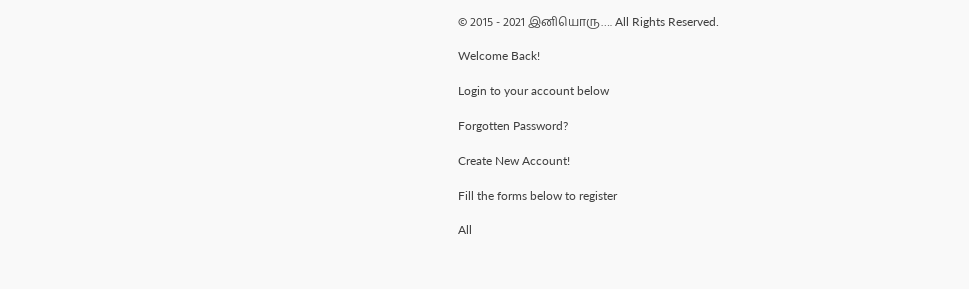© 2015 - 2021 இனியொரு…. All Rights Reserved.

Welcome Back!

Login to your account below

Forgotten Password?

Create New Account!

Fill the forms below to register

All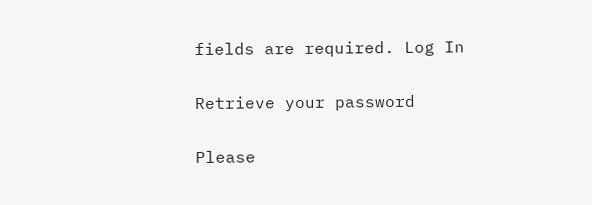fields are required. Log In

Retrieve your password

Please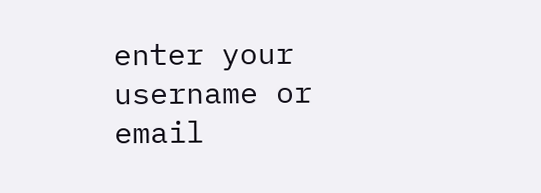enter your username or email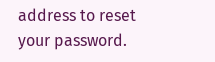address to reset your password.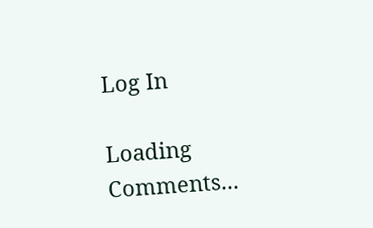Log In

Loading Comments...